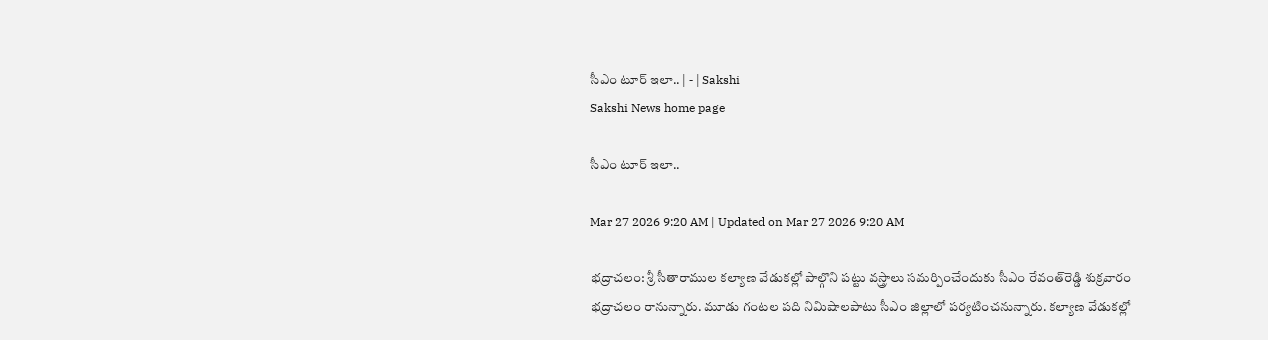సీఎం టూర్‌ ఇలా.. | - | Sakshi
Sakshi News home page

సీఎం టూర్‌ ఇలా..

Mar 27 2026 9:20 AM | Updated on Mar 27 2026 9:20 AM

భద్రాచలం: శ్రీ సీతారాముల కల్యాణ వేడుకల్లో పాల్గొని పట్టు వస్త్రాలు సమర్పించేందుకు సీఎం రేవంత్‌రెడ్డి శుక్రవారం భద్రాచలం రానున్నారు. మూడు గంటల పది నిమిషాలపాటు సీఎం జిల్లాలో పర్యటించనున్నారు. కల్యాణ వేడుకల్లో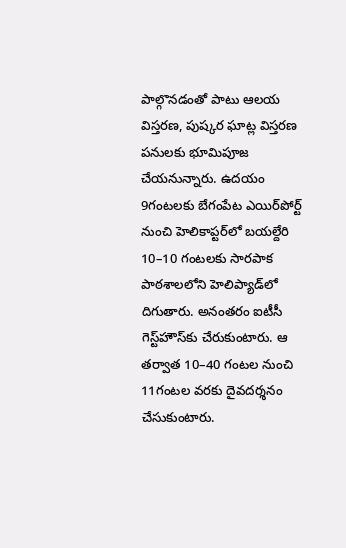పాల్గొనడంతో పాటు ఆలయ విస్తరణ, పుష్కర ఘాట్ల విస్తరణ పనులకు భూమిపూజ చేయనున్నారు. ఉదయం 9గంటలకు బేగంపేట ఎయిర్‌పోర్ట్‌ నుంచి హెలికాప్టర్‌లో బయల్దేరి 10–10 గంటలకు సారపాక పాఠశాలలోని హెలిప్యాడ్‌లో దిగుతారు. అనంతరం ఐటీసీ గెస్ట్‌హౌస్‌కు చేరుకుంటారు. ఆ తర్వాత 10–40 గంటల నుంచి 11గంటల వరకు దైవదర్శనం చేసుకుంటారు.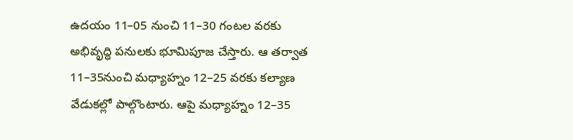ఉదయం 11–05 నుంచి 11–30 గంటల వరకు అభివృద్ధి పనులకు భూమిపూజ చేస్తారు. ఆ తర్వాత 11–35నుంచి మధ్యాహ్నం 12–25 వరకు కల్యాణ వేడుకల్లో పాల్గొంటారు. ఆపై మధ్యాహ్నం 12–35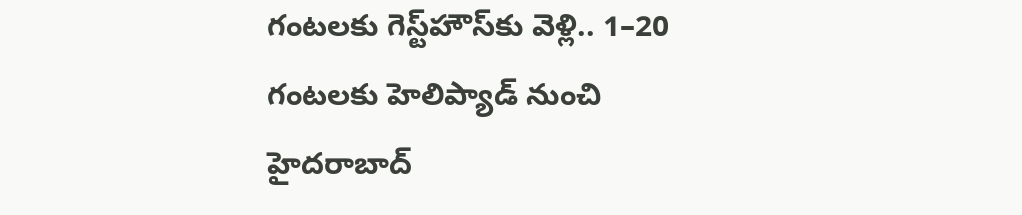గంటలకు గెస్ట్‌హౌస్‌కు వెళ్లి.. 1–20 గంటలకు హెలిప్యాడ్‌ నుంచి హైదరాబాద్‌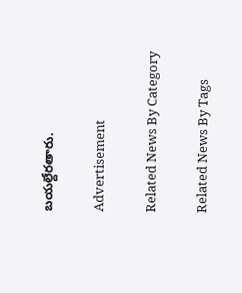బయల్దేరతారు.

Advertisement

Related News By Category

Related News By Tags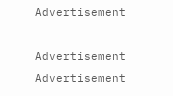Advertisement

Advertisement
Advertisement